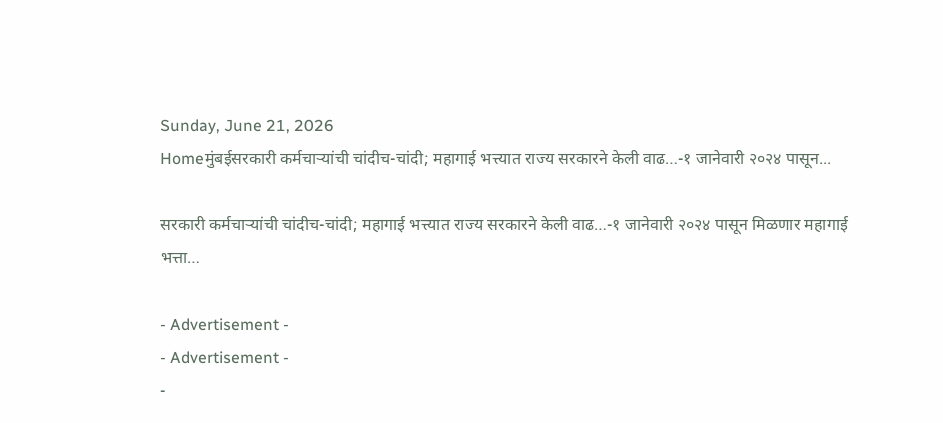Sunday, June 21, 2026
Homeमुंबईसरकारी कर्मचाऱ्यांची चांदीच-चांदी; महागाई भत्त्यात राज्य सरकारने केली वाढ…-१ जानेवारी २०२४ पासून...

सरकारी कर्मचाऱ्यांची चांदीच-चांदी; महागाई भत्त्यात राज्य सरकारने केली वाढ…-१ जानेवारी २०२४ पासून मिळणार महागाई भत्ता…

- Advertisement -
- Advertisement -
-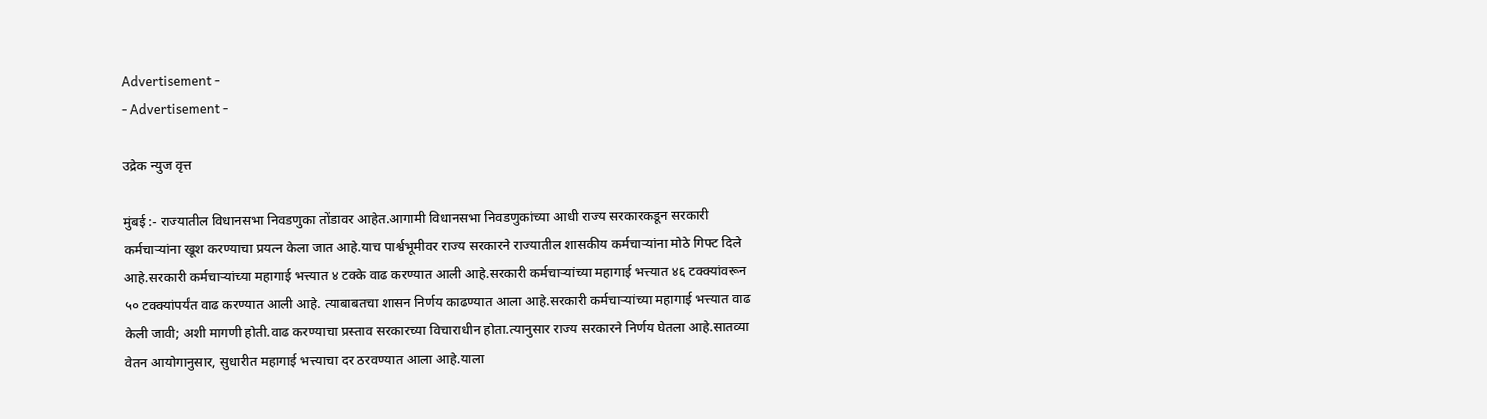Advertisement -
- Advertisement -

उद्रेक न्युज वृत्त

मुंबई :- राज्यातील विधानसभा निवडणुका तोंडावर आहेत.आगामी विधानसभा निवडणुकांच्या आधी राज्य सरकारकडून सरकारी कर्मचाऱ्यांना खूश करण्याचा प्रयत्न केला जात आहे.याच पार्श्वभूमीवर राज्य सरकारने राज्यातील शासकीय कर्मचाऱ्यांना मोठे गिफ्ट दिले आहे.सरकारी कर्मचाऱ्यांच्या महागाई भत्त्यात ४ टक्के वाढ करण्यात आली आहे.सरकारी कर्मचाऱ्यांच्या महागाई भत्त्यात ४६ टक्क्यांवरून ५० टक्क्यांपर्यंत वाढ करण्यात आली आहे. त्याबाबतचा शासन निर्णय काढण्यात आला आहे.सरकारी कर्मचाऱ्यांच्या महागाई भत्त्यात वाढ केली जावी; अशी मागणी होती.वाढ करण्याचा प्रस्ताव सरकारच्या विचाराधीन होता.त्यानुसार राज्य सरकारने निर्णय घेतला आहे.सातव्या वेतन आयोगानुसार, सुधारीत महागाई भत्त्याचा दर ठरवण्यात आला आहे.याला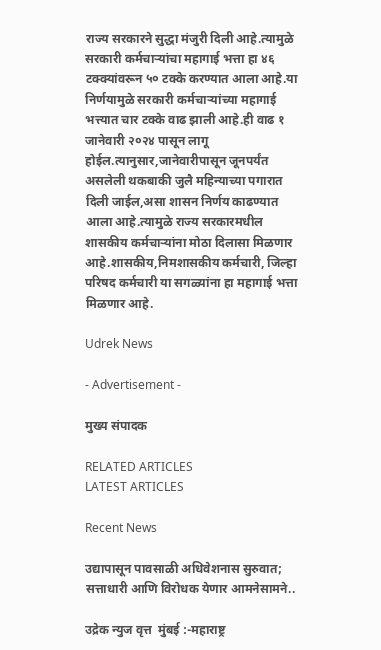राज्य सरकारने सुद्धा मंजुरी दिली आहे.त्यामुळे सरकारी कर्मचाऱ्यांचा महागाई भत्ता हा ४६ टक्क्यांवरून ५० टक्के करण्यात आला आहे.या निर्णयामुळे सरकारी कर्मचाऱ्यांच्या महागाई भत्त्यात चार टक्के वाढ झाली आहे.ही वाढ १ जानेवारी २०२४ पासून लागू होईल.त्यानुसार,जानेवारीपासून जूनपर्यंत असलेली थकबाकी जुलै महिन्याच्या पगारात दिली जाईल,असा शासन निर्णय काढण्यात आला आहे.त्यामुळे राज्य सरकारमधील शासकीय कर्मचाऱ्यांना मोठा दिलासा मिळणार आहे.शासकीय,निमशासकीय कर्मचारी, जिल्हा परिषद कर्मचारी या सगळ्यांना हा महागाई भत्ता मिळणार आहे.

Udrek News

- Advertisement -

मुख्य संपादक

RELATED ARTICLES
LATEST ARTICLES

Recent News

उद्यापासून पावसाळी अधिवेशनास सुरुवात; सत्ताधारी आणि विरोधक येणार आमनेसामने..

उद्रेक न्युज वृत्त  मुंबई :-महाराष्ट्र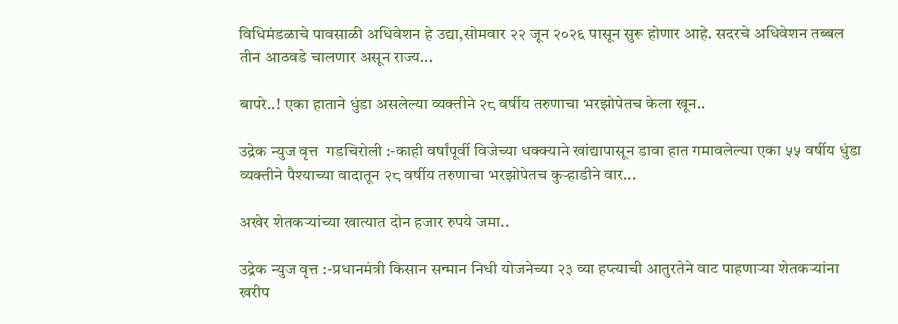विधिमंडळाचे पावसाळी अधिवेशन हे उद्या,सोमवार २२ जून २०२६ पासून सुरू होणार आहे. सदरचे अधिवेशन तब्बल तीन आठवडे चालणार असून राज्य...

बापरे..! एका हाताने धुंडा असलेल्या व्यक्तीने २८ वर्षीय तरुणाचा भरझोपेतच केला खून..

उद्रेक न्युज वृत्त  गडचिरोली :-काही वर्षांपूर्वी विजेच्या धक्क्याने खांद्यापासून डावा हात गमावलेल्या एका ५५ वर्षीय धुंडा व्यक्तीने पैश्याच्या वादातून २८ वर्षीय तरुणाचा भरझोपेतच कुऱ्हाडीने वार...

अखेर शेतकऱ्यांच्या खात्यात दोन हजार रुपये जमा..

उद्रेक न्युज वृत्त :-प्रधानमंत्री किसान सन्मान निधी योजनेच्या २३ व्या हप्त्याची आतुरतेने वाट पाहणाऱ्या शेतकऱ्यांना खरीप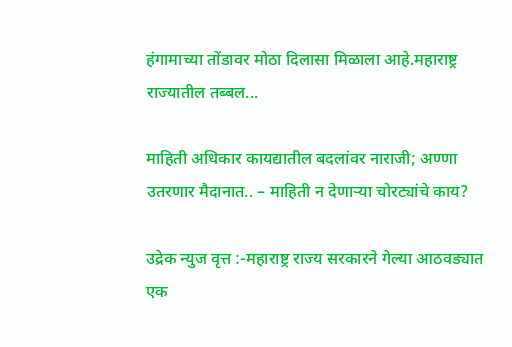हंगामाच्या तोंडावर मोठा दिलासा मिळाला आहे.महाराष्ट्र राज्यातील तब्बल...

माहिती अधिकार कायद्यातील बदलांवर नाराजी; अण्णा उतरणार मैदानात.. – माहिती न देणाऱ्या चोरट्यांचे काय?

उद्रेक न्युज वृत्त :-महाराष्ट्र राज्य सरकारने गेल्या आठवड्यात एक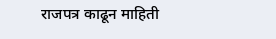राजपत्र काढून माहिती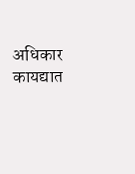अधिकार कायद्यात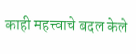काही महत्त्वाचे बदल केले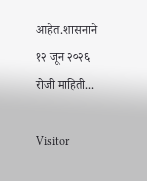आहेत.शासनाने १२ जून २०२६ रोजी माहिती...

Visitor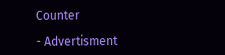Counter

- Advertisment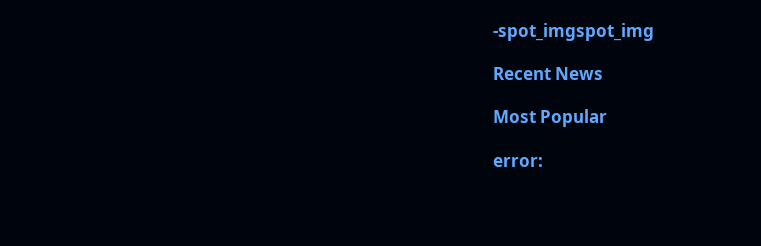-spot_imgspot_img

Recent News

Most Popular

error: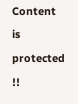Content is protected !!